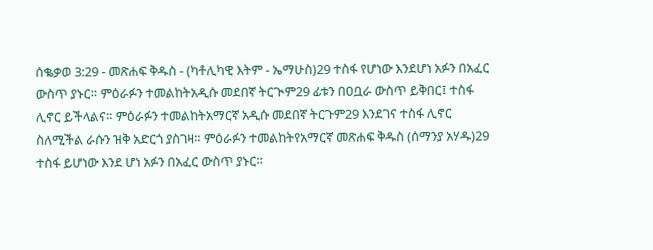ሰቈቃወ 3:29 - መጽሐፍ ቅዱስ - (ካቶሊካዊ እትም - ኤማሁስ)29 ተስፋ የሆነው እንደሆነ አፉን በአፈር ውስጥ ያኑር። ምዕራፉን ተመልከትአዲሱ መደበኛ ትርጒም29 ፊቱን በዐቧራ ውስጥ ይቅበር፤ ተስፋ ሊኖር ይችላልና። ምዕራፉን ተመልከትአማርኛ አዲሱ መደበኛ ትርጉም29 እንደገና ተስፋ ሊኖር ስለሚችል ራሱን ዝቅ አድርጎ ያስገዛ። ምዕራፉን ተመልከትየአማርኛ መጽሐፍ ቅዱስ (ሰማንያ አሃዱ)29 ተስፋ ይሆነው እንደ ሆነ አፉን በአፈር ውስጥ ያኑር።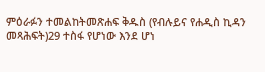ምዕራፉን ተመልከትመጽሐፍ ቅዱስ (የብሉይና የሐዲስ ኪዳን መጻሕፍት)29 ተስፋ የሆነው እንደ ሆነ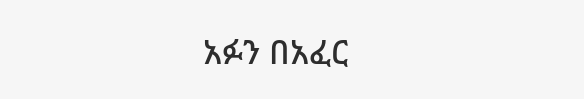አፉን በአፈር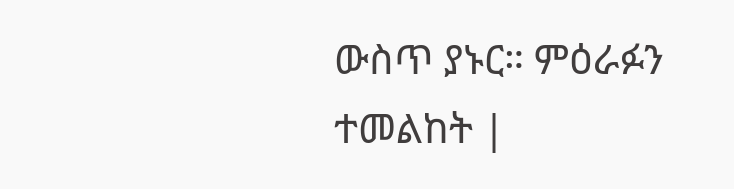ውስጥ ያኑር። ምዕራፉን ተመልከት |